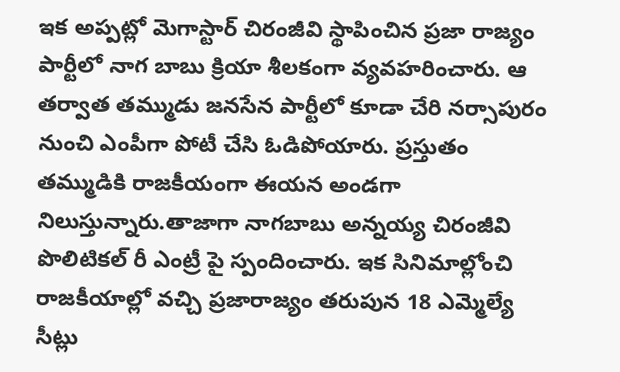ఇక అప్పట్లో మెగాస్టార్ చిరంజీవి స్థాపించిన ప్రజా రాజ్యం పార్టీలో నాగ బాబు క్రియా శీలకంగా వ్యవహరించారు. ఆ తర్వాత తమ్ముడు జనసేన పార్టీలో కూడా చేరి నర్సాపురం నుంచి ఎంపీగా పోటీ చేసి ఓడిపోయారు. ప్రస్తుతం తమ్ముడికి రాజకీయంగా ఈయన అండగా నిలుస్తున్నారు.తాజాగా నాగబాబు అన్నయ్య చిరంజీవి పొలిటికల్ రీ ఎంట్రీ పై స్పందించారు. ఇక సినిమాల్లోంచి రాజకీయాల్లో వచ్చి ప్రజారాజ్యం తరుపున 18 ఎమ్మెల్యే సీట్లు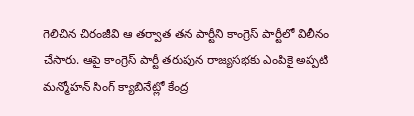గెలిచిన చిరంజీవి ఆ తర్వాత తన పార్టీని కాంగ్రెస్ పార్టీలో విలీనం చేసారు. ఆపై కాంగ్రెస్ పార్టీ తరుపున రాజ్యసభకు ఎంపికై అప్పటి మన్మోహన్ సింగ్ క్యాబినేట్లో కేంద్ర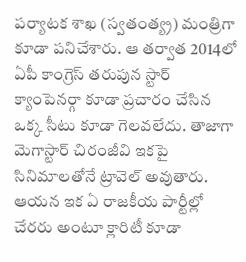పర్యాటక శాఖ (స్వతంత్య్ర) మంత్రిగా కూడా పనిచేశారు. ఆ తర్వాత 2014లో ఏపీ కాంగ్రెస్ తరుపున స్టార్ క్యాంపెనర్గా కూడా ప్రచారం చేసిన ఒక్క సీటు కూడా గెలవలేదు. తాజాగా మెగాస్టార్ చిరంజీవి ఇకపై సినిమాలతోనే ట్రావెల్ అవుతారు. ఆయన ఇక ఏ రాజకీయ పార్టీల్లో చేరరు అంటూ క్లారిటీ కూడా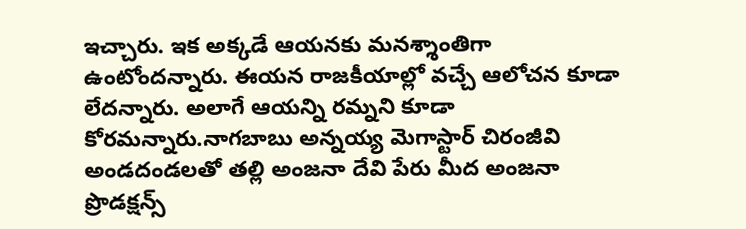ఇచ్చారు. ఇక అక్కడే ఆయనకు మనశ్శాంతిగా ఉంటోందన్నారు. ఈయన రాజకీయాల్లో వచ్చే ఆలోచన కూడా లేదన్నారు. అలాగే ఆయన్ని రమ్నని కూడా కోరమన్నారు.నాగబాబు అన్నయ్య మెగాస్టార్ చిరంజీవి అండదండలతో తల్లి అంజనా దేవి పేరు మీద అంజనా ప్రొడక్షన్స్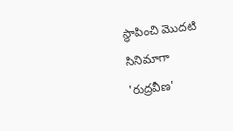స్థాపించి మొదటి సినిమాగా 'రుద్రవీణ'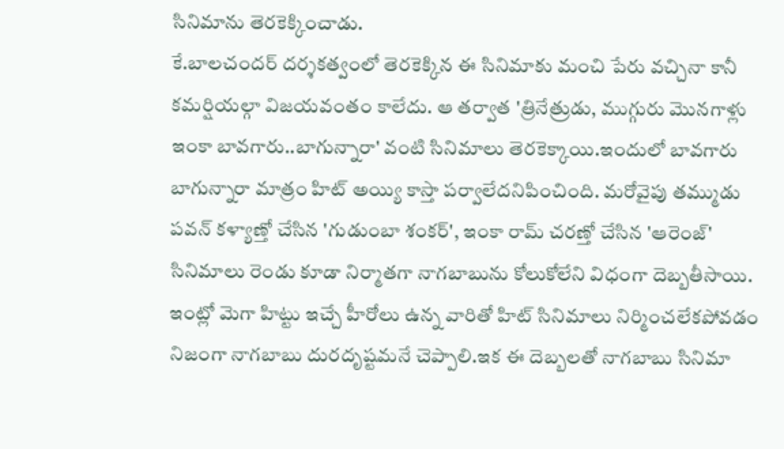సినిమాను తెరకెక్కించాడు.
కే.బాలచందర్ దర్శకత్వంలో తెరకెక్కిన ఈ సినిమాకు మంచి పేరు వచ్చినా కానీ కమర్షియల్గా విజయవంతం కాలేదు. ఆ తర్వాత 'త్రినేత్రుడు, ముగ్గురు మొనగాళ్లు ఇంకా బావగారు..బాగున్నారా' వంటి సినిమాలు తెరకెక్కాయి.ఇందులో బావగారు బాగున్నారా మాత్రం హిట్ అయ్యి కాస్తా పర్వాలేదనిపించింది. మరోవైపు తమ్ముడు పవన్ కళ్యాణ్తో చేసిన 'గుడుంబా శంకర్', ఇంకా రామ్ చరణ్తో చేసిన 'ఆరెంజ్' సినిమాలు రెండు కూడా నిర్మాతగా నాగబాబును కోలుకోలేని విధంగా దెబ్బతీసాయి. ఇంట్లో మెగా హిట్టు ఇచ్చే హీరోలు ఉన్న వారితో హిట్ సినిమాలు నిర్మించలేకపోవడం నిజంగా నాగబాబు దురదృష్టమనే చెప్పాలి.ఇక ఈ దెబ్బలతో నాగబాబు సినిమా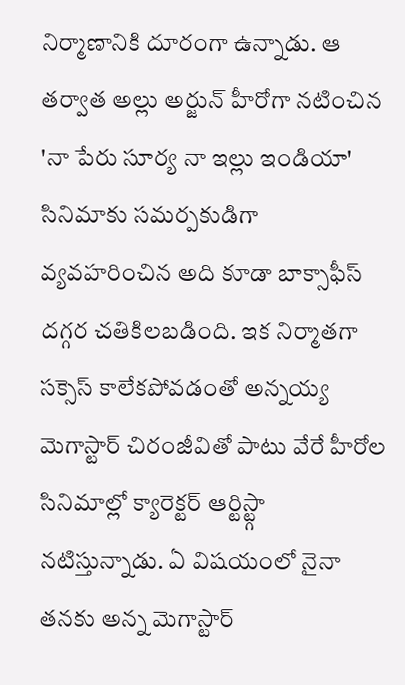నిర్మాణానికి దూరంగా ఉన్నాడు. ఆ తర్వాత అల్లు అర్జున్ హీరోగా నటించిన 'నా పేరు సూర్య నా ఇల్లు ఇండియా' సినిమాకు సమర్పకుడిగా వ్యవహరించిన అది కూడా బాక్సాఫీస్ దగ్గర చతికిలబడింది. ఇక నిర్మాతగా సక్సెస్ కాలేకపోవడంతో అన్నయ్య మెగాస్టార్ చిరంజీవితో పాటు వేరే హీరోల సినిమాల్లో క్యారెక్టర్ ఆర్టిస్ట్గా నటిస్తున్నాడు. ఏ విషయంలో నైనా తనకు అన్న మెగాస్టార్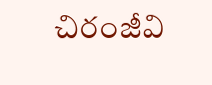చిరంజీవి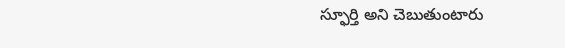స్ఫూర్తి అని చెబుతుంటారు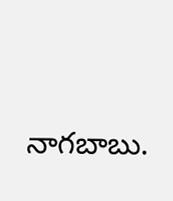నాగబాబు.